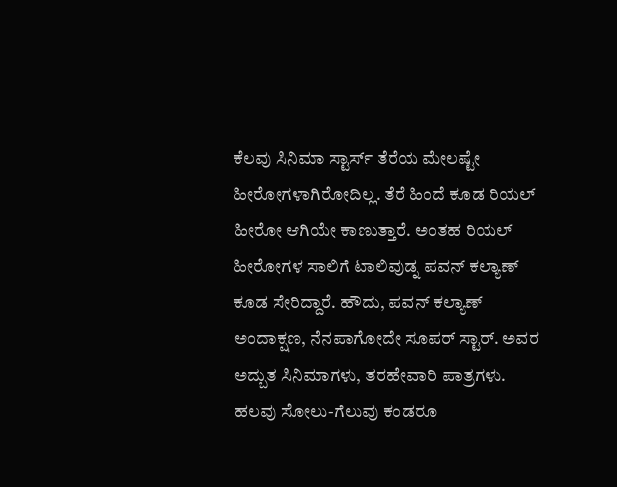ಕೆಲವು ಸಿನಿಮಾ ಸ್ಟಾರ್ಸ್ ತೆರೆಯ ಮೇಲಷ್ಟೇ ಹೀರೋಗಳಾಗಿರೋದಿಲ್ಲ. ತೆರೆ ಹಿಂದೆ ಕೂಡ ರಿಯಲ್ ಹೀರೋ ಆಗಿಯೇ ಕಾಣುತ್ತಾರೆ. ಅಂತಹ ರಿಯಲ್ ಹೀರೋಗಳ ಸಾಲಿಗೆ ಟಾಲಿವುಡ್ನ ಪವನ್ ಕಲ್ಯಾಣ್ ಕೂಡ ಸೇರಿದ್ದಾರೆ. ಹೌದು, ಪವನ್ ಕಲ್ಯಾಣ್ ಅಂದಾಕ್ಷಣ, ನೆನಪಾಗೋದೇ ಸೂಪರ್ ಸ್ಟಾರ್. ಅವರ ಅದ್ಬುತ ಸಿನಿಮಾಗಳು, ತರಹೇವಾರಿ ಪಾತ್ರಗಳು. ಹಲವು ಸೋಲು-ಗೆಲುವು ಕಂಡರೂ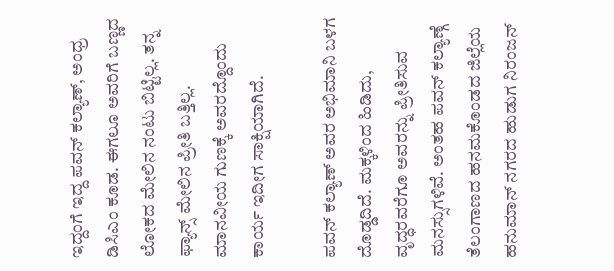ಇದ್ದಂಗೆ ಇದ್ದ ಪವನ್ ಕಲ್ಯಾಣ್, ಅಂಧ್ರ ಡಿಸಿಎಂ ಕೂಡ. ಈಗಲೂ ಅವರಿಗೆ ಬಣ್ಣದ ಲೋಕದ ಮೇಲಿನ ನಂಟು ಬಿಟ್ಟಿಲ್ಲ. ತನ್ನ ಫ್ಯಾನ್ಸ್ ಮೇಲಿನ ಪ್ರೀತಿ ಬತ್ತಿಲ್ಲ. ಮಾನವೀಯ ಗುಣಕ್ಕೆ ಅವರದ್ದೊಂದು ಕಾರ್ಯ ಇದೀಗ ಸಾಕ್ಷಿಯಾಗಿದೆ.

ಪವನ್ ಕಲ್ಯಾಣ್ ಅವರ ಅಭಿಮಾನಿ ಬಳಗ ದೊಡ್ಡದಿದೆ. ಮಕ್ಕಳಿಂದ ಹಿಡಿದು, ವೃದ್ಧರವರೆಗೂ ಅವರನ್ನು ಪ್ರೀತಿಸುವ ಮನಸ್ಸುಗಳಿವೆ. ಅಂತಹ ಪವನ್ ಕಲ್ಯಾಣ್ಗೆ ತೆಲಂಗಾಣದ ಹನಮಕೊಂಡದ ಜಿಲ್ಲೆಯ ಹನುಮಾನ್ ನಗರದ ಹುಡುಗ ನಿರಂಜನ್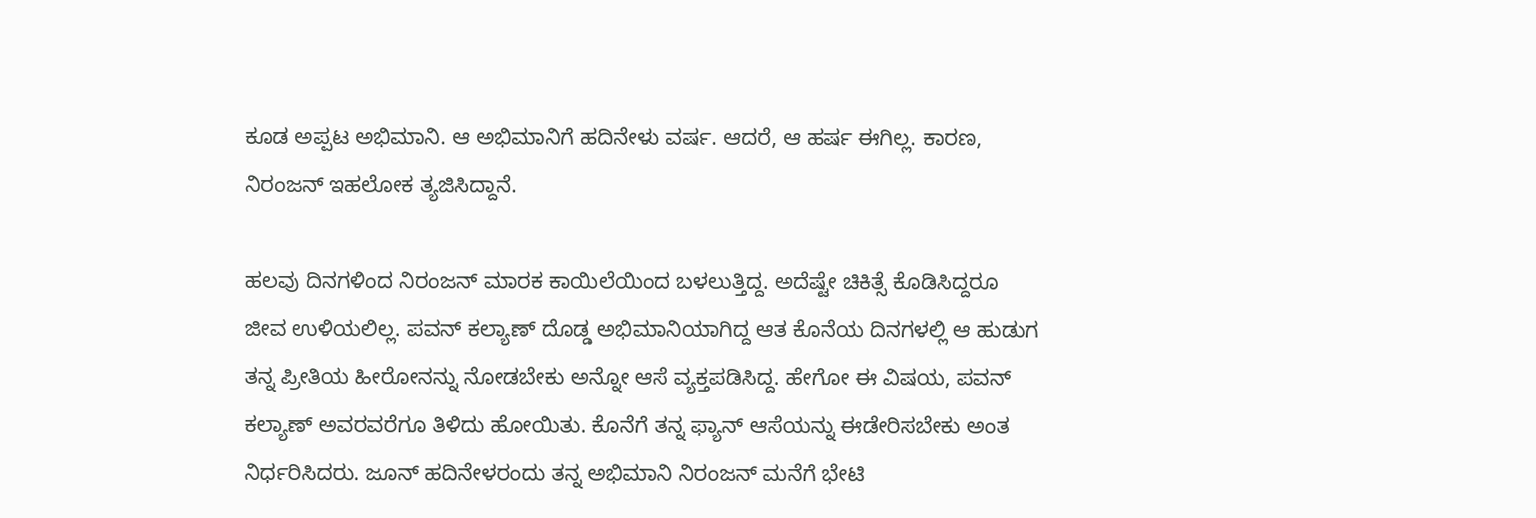ಕೂಡ ಅಪ್ಪಟ ಅಭಿಮಾನಿ. ಆ ಅಭಿಮಾನಿಗೆ ಹದಿನೇಳು ವರ್ಷ. ಆದರೆ, ಆ ಹರ್ಷ ಈಗಿಲ್ಲ. ಕಾರಣ, ನಿರಂಜನ್ ಇಹಲೋಕ ತ್ಯಜಿಸಿದ್ದಾನೆ.

ಹಲವು ದಿನಗಳಿಂದ ನಿರಂಜನ್ ಮಾರಕ ಕಾಯಿಲೆಯಿಂದ ಬಳಲುತ್ತಿದ್ದ. ಅದೆಷ್ಟೇ ಚಿಕಿತ್ಸೆ ಕೊಡಿಸಿದ್ದರೂ ಜೀವ ಉಳಿಯಲಿಲ್ಲ. ಪವನ್ ಕಲ್ಯಾಣ್ ದೊಡ್ಡ ಅಭಿಮಾನಿಯಾಗಿದ್ದ ಆತ ಕೊನೆಯ ದಿನಗಳಲ್ಲಿ ಆ ಹುಡುಗ ತನ್ನ ಪ್ರೀತಿಯ ಹೀರೋನನ್ನು ನೋಡಬೇಕು ಅನ್ನೋ ಆಸೆ ವ್ಯಕ್ತಪಡಿಸಿದ್ದ. ಹೇಗೋ ಈ ವಿಷಯ, ಪವನ್ ಕಲ್ಯಾಣ್ ಅವರವರೆಗೂ ತಿಳಿದು ಹೋಯಿತು. ಕೊನೆಗೆ ತನ್ನ ಫ್ಯಾನ್ ಆಸೆಯನ್ನು ಈಡೇರಿಸಬೇಕು ಅಂತ ನಿರ್ಧರಿಸಿದರು. ಜೂನ್ ಹದಿನೇಳರಂದು ತನ್ನ ಅಭಿಮಾನಿ ನಿರಂಜನ್ ಮನೆಗೆ ಭೇಟಿ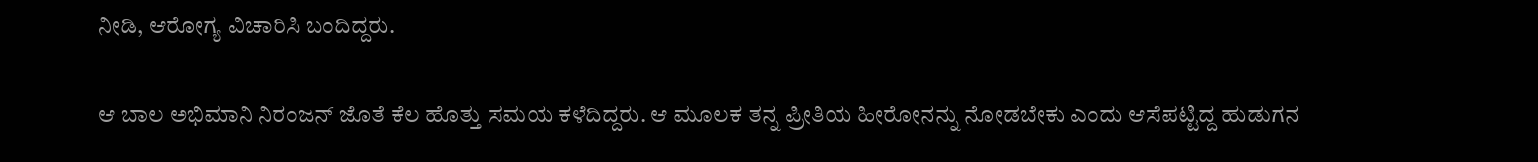ನೀಡಿ, ಆರೋಗ್ಯ ವಿಚಾರಿಸಿ ಬಂದಿದ್ದರು.

ಆ ಬಾಲ ಅಭಿಮಾನಿ ನಿರಂಜನ್ ಜೊತೆ ಕೆಲ ಹೊತ್ತು ಸಮಯ ಕಳೆದಿದ್ದರು. ಆ ಮೂಲಕ ತನ್ನ ಪ್ರೀತಿಯ ಹೀರೋನನ್ನು ನೋಡಬೇಕು ಎಂದು ಆಸೆಪಟ್ಟಿದ್ದ ಹುಡುಗನ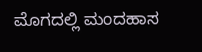ಮೊಗದಲ್ಲಿ ಮಂದಹಾಸ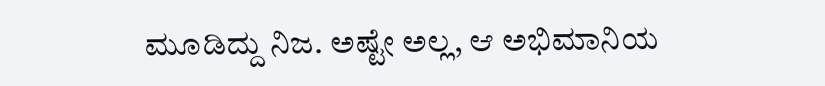ಮೂಡಿದ್ದು ನಿಜ. ಅಷ್ಟೇ ಅಲ್ಲ, ಆ ಅಭಿಮಾನಿಯ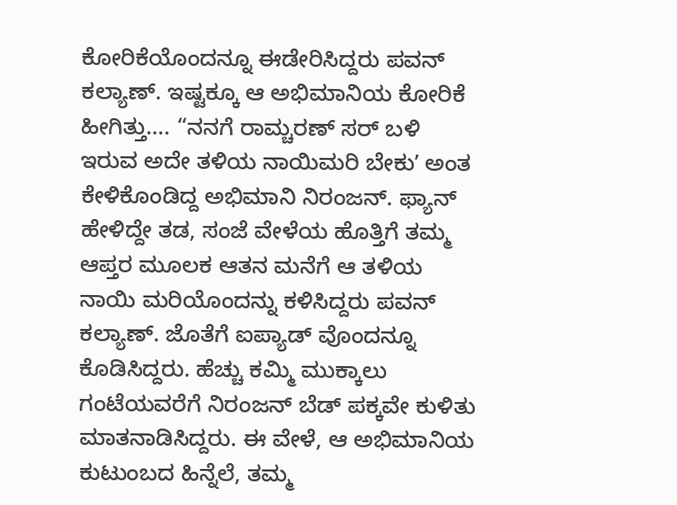ಕೋರಿಕೆಯೊಂದನ್ನೂ ಈಡೇರಿಸಿದ್ದರು ಪವನ್ ಕಲ್ಯಾಣ್. ಇಷ್ಟಕ್ಕೂ ಆ ಅಭಿಮಾನಿಯ ಕೋರಿಕೆ ಹೀಗಿತ್ತು…. “ನನಗೆ ರಾಮ್ಚರಣ್ ಸರ್ ಬಳಿ ಇರುವ ಅದೇ ತಳಿಯ ನಾಯಿಮರಿ ಬೇಕುʼ ಅಂತ ಕೇಳಿಕೊಂಡಿದ್ದ ಅಭಿಮಾನಿ ನಿರಂಜನ್. ಫ್ಯಾನ್ ಹೇಳಿದ್ದೇ ತಡ, ಸಂಜೆ ವೇಳೆಯ ಹೊತ್ತಿಗೆ ತಮ್ಮ ಆಪ್ತರ ಮೂಲಕ ಆತನ ಮನೆಗೆ ಆ ತಳಿಯ ನಾಯಿ ಮರಿಯೊಂದನ್ನು ಕಳಿಸಿದ್ದರು ಪವನ್ ಕಲ್ಯಾಣ್. ಜೊತೆಗೆ ಐಪ್ಯಾಡ್ ವೊಂದನ್ನೂ ಕೊಡಿಸಿದ್ದರು. ಹೆಚ್ಚು ಕಮ್ಮಿ ಮುಕ್ಕಾಲು ಗಂಟೆಯವರೆಗೆ ನಿರಂಜನ್ ಬೆಡ್ ಪಕ್ಕವೇ ಕುಳಿತು ಮಾತನಾಡಿಸಿದ್ದರು. ಈ ವೇಳೆ, ಆ ಅಭಿಮಾನಿಯ ಕುಟುಂಬದ ಹಿನ್ನೆಲೆ, ತಮ್ಮ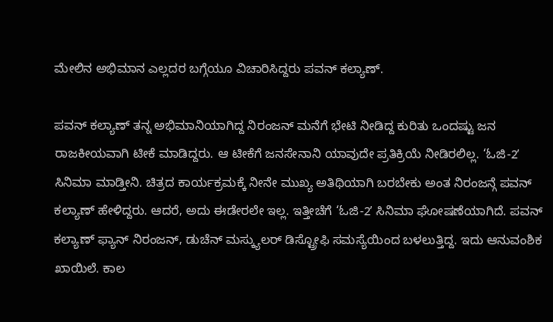ಮೇಲಿನ ಅಭಿಮಾನ ಎಲ್ಲದರ ಬಗ್ಗೆಯೂ ವಿಚಾರಿಸಿದ್ದರು ಪವನ್ ಕಲ್ಯಾಣ್.

ಪವನ್ ಕಲ್ಯಾಣ್ ತನ್ನ ಅಭಿಮಾನಿಯಾಗಿದ್ದ ನಿರಂಜನ್ ಮನೆಗೆ ಭೇಟಿ ನೀಡಿದ್ದ ಕುರಿತು ಒಂದಷ್ಟು ಜನ ರಾಜಕೀಯವಾಗಿ ಟೀಕೆ ಮಾಡಿದ್ದರು. ಆ ಟೀಕೆಗೆ ಜನಸೇನಾನಿ ಯಾವುದೇ ಪ್ರತಿಕ್ರಿಯೆ ನೀಡಿರಲಿಲ್ಲ. ‘ಓಜಿ-2ʼ ಸಿನಿಮಾ ಮಾಡ್ತೀನಿ. ಚಿತ್ರದ ಕಾರ್ಯಕ್ರಮಕ್ಕೆ ನೀನೇ ಮುಖ್ಯ ಅತಿಥಿಯಾಗಿ ಬರಬೇಕು ಅಂತ ನಿರಂಜನ್ಗೆ ಪವನ್ ಕಲ್ಯಾಣ್ ಹೇಳಿದ್ದರು. ಆದರೆ, ಅದು ಈಡೇರಲೇ ಇಲ್ಲ. ಇತ್ತೀಚೆಗೆ ‘ಓಜಿ-2ʼ ಸಿನಿಮಾ ಘೋಷಣೆಯಾಗಿದೆ. ಪವನ್ ಕಲ್ಯಾಣ್ ಫ್ಯಾನ್ ನಿರಂಜನ್, ಡುಚೆನ್ ಮಸ್ಕ್ಯುಲರ್ ಡಿಸ್ಟ್ರೋಫಿ ಸಮಸ್ಯೆಯಿಂದ ಬಳಲುತ್ತಿದ್ದ. ಇದು ಆನುವಂಶಿಕ ಖಾಯಿಲೆ. ಕಾಲ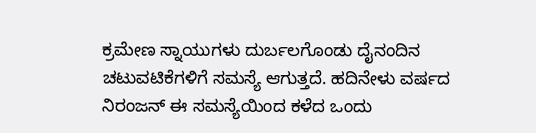ಕ್ರಮೇಣ ಸ್ನಾಯುಗಳು ದುರ್ಬಲಗೊಂಡು ದೈನಂದಿನ ಚಟುವಟಿಕೆಗಳಿಗೆ ಸಮಸ್ಯೆ ಆಗುತ್ತದೆ. ಹದಿನೇಳು ವರ್ಷದ ನಿರಂಜನ್ ಈ ಸಮಸ್ಯೆಯಿಂದ ಕಳೆದ ಒಂದು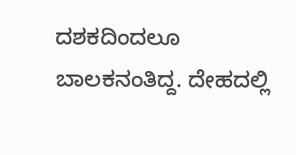ದಶಕದಿಂದಲೂ ಬಾಲಕನಂತಿದ್ದ. ದೇಹದಲ್ಲಿ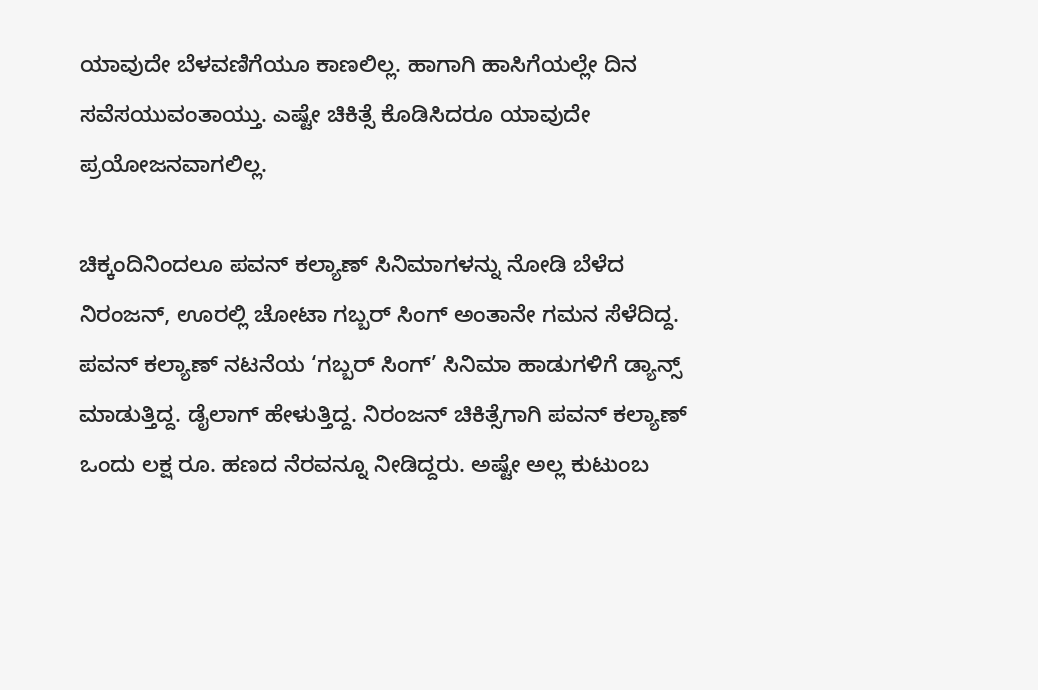ಯಾವುದೇ ಬೆಳವಣಿಗೆಯೂ ಕಾಣಲಿಲ್ಲ. ಹಾಗಾಗಿ ಹಾಸಿಗೆಯಲ್ಲೇ ದಿನ ಸವೆಸಯುವಂತಾಯ್ತು. ಎಷ್ಟೇ ಚಿಕಿತ್ಸೆ ಕೊಡಿಸಿದರೂ ಯಾವುದೇ ಪ್ರಯೋಜನವಾಗಲಿಲ್ಲ.

ಚಿಕ್ಕಂದಿನಿಂದಲೂ ಪವನ್ ಕಲ್ಯಾಣ್ ಸಿನಿಮಾಗಳನ್ನು ನೋಡಿ ಬೆಳೆದ ನಿರಂಜನ್, ಊರಲ್ಲಿ ಚೋಟಾ ಗಬ್ಬರ್ ಸಿಂಗ್ ಅಂತಾನೇ ಗಮನ ಸೆಳೆದಿದ್ದ. ಪವನ್ ಕಲ್ಯಾಣ್ ನಟನೆಯ ‘ಗಬ್ಬರ್ ಸಿಂಗ್’ ಸಿನಿಮಾ ಹಾಡುಗಳಿಗೆ ಡ್ಯಾನ್ಸ್ ಮಾಡುತ್ತಿದ್ದ. ಡೈಲಾಗ್ ಹೇಳುತ್ತಿದ್ದ. ನಿರಂಜನ್ ಚಿಕಿತ್ಸೆಗಾಗಿ ಪವನ್ ಕಲ್ಯಾಣ್ ಒಂದು ಲಕ್ಷ ರೂ. ಹಣದ ನೆರವನ್ನೂ ನೀಡಿದ್ದರು. ಅಷ್ಟೇ ಅಲ್ಲ ಕುಟುಂಬ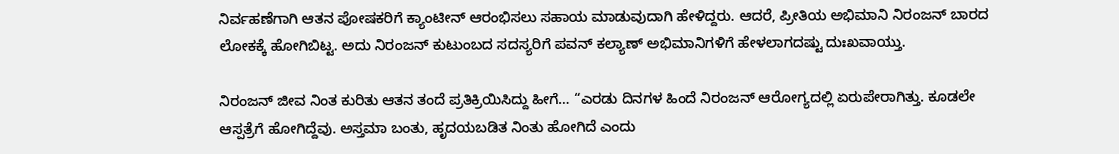ನಿರ್ವಹಣೆಗಾಗಿ ಆತನ ಪೋಷಕರಿಗೆ ಕ್ಯಾಂಟೀನ್ ಆರಂಭಿಸಲು ಸಹಾಯ ಮಾಡುವುದಾಗಿ ಹೇಳಿದ್ದರು. ಆದರೆ, ಪ್ರೀತಿಯ ಅಭಿಮಾನಿ ನಿರಂಜನ್ ಬಾರದ ಲೋಕಕ್ಕೆ ಹೋಗಿಬಿಟ್ಟ. ಅದು ನಿರಂಜನ್ ಕುಟುಂಬದ ಸದಸ್ಯರಿಗೆ ಪವನ್ ಕಲ್ಯಾಣ್ ಅಭಿಮಾನಿಗಳಿಗೆ ಹೇಳಲಾಗದಷ್ಟು ದುಃಖವಾಯ್ತು.

ನಿರಂಜನ್ ಜೀವ ನಿಂತ ಕುರಿತು ಆತನ ತಂದೆ ಪ್ರತಿಕ್ರಿಯಿಸಿದ್ದು ಹೀಗೆ… “ಎರಡು ದಿನಗಳ ಹಿಂದೆ ನಿರಂಜನ್ ಆರೋಗ್ಯದಲ್ಲಿ ಏರುಪೇರಾಗಿತ್ತು. ಕೂಡಲೇ ಆಸ್ಪತ್ರೆಗೆ ಹೋಗಿದ್ದೆವು. ಅಸ್ತಮಾ ಬಂತು, ಹೃದಯಬಡಿತ ನಿಂತು ಹೋಗಿದೆ ಎಂದು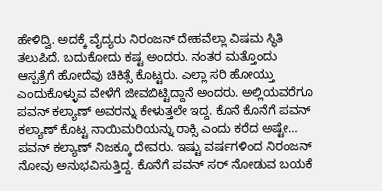ಹೇಳಿದ್ವಿ. ಅದಕ್ಕೆ ವೈದ್ಯರು ನಿರಂಜನ್ ದೇಹವೆಲ್ಲಾ ವಿಷಮ ಸ್ಥಿತಿ ತಲುಪಿದೆ. ಬದುಕೋದು ಕಷ್ಟ ಅಂದರು. ನಂತರ ಮತ್ತೊಂದು ಆಸ್ಪತ್ರೆಗೆ ಹೋದೆವು ಚಿಕಿತ್ಸೆ ಕೊಟ್ಟರು. ಎಲ್ಲಾ ಸರಿ ಹೋಯ್ತು ಎಂದುಕೊಳ್ಳುವ ವೇಳೆಗೆ ಜೀವಬಿಟ್ಟಿದ್ದಾನೆ ಅಂದರು. ಅಲ್ಲಿಯವರೆಗೂ ಪವನ್ ಕಲ್ಯಾಣ್ ಅವರನ್ನು ಕೇಳುತ್ತಲೇ ಇದ್ದ. ಕೊನೆ ಕೊನೆಗೆ ಪವನ್ ಕಲ್ಯಾಣ್ ಕೊಟ್ಟ ನಾಯಿಮರಿಯನ್ನು ರಾಕ್ಸಿ ಎಂದು ಕರೆದ ಅಷ್ಟೇ… ಪವನ್ ಕಲ್ಯಾಣ್ ನಿಜಕ್ಕೂ ದೇವರು. ಇಷ್ಟು ವರ್ಷಗಳಿಂದ ನಿರಂಜನ್ ನೋವು ಅನುಭವಿಸುತ್ತಿದ್ದ. ಕೊನೆಗೆ ಪವನ್ ಸರ್ ನೋಡುವ ಬಯಕೆ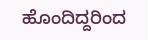ಹೊಂದಿದ್ದರಿಂದ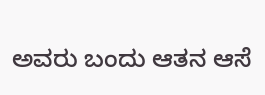ಅವರು ಬಂದು ಆತನ ಆಸೆ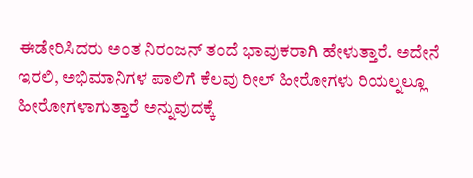ಈಡೇರಿಸಿದರು ಅಂತ ನಿರಂಜನ್ ತಂದೆ ಭಾವುಕರಾಗಿ ಹೇಳುತ್ತಾರೆ. ಅದೇನೆ ಇರಲಿ, ಅಭಿಮಾನಿಗಳ ಪಾಲಿಗೆ ಕೆಲವು ರೀಲ್ ಹೀರೋಗಳು ರಿಯಲ್ನಲ್ಲೂ ಹೀರೋಗಳಾಗುತ್ತಾರೆ ಅನ್ನುವುದಕ್ಕೆ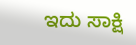ಇದು ಸಾಕ್ಷಿ